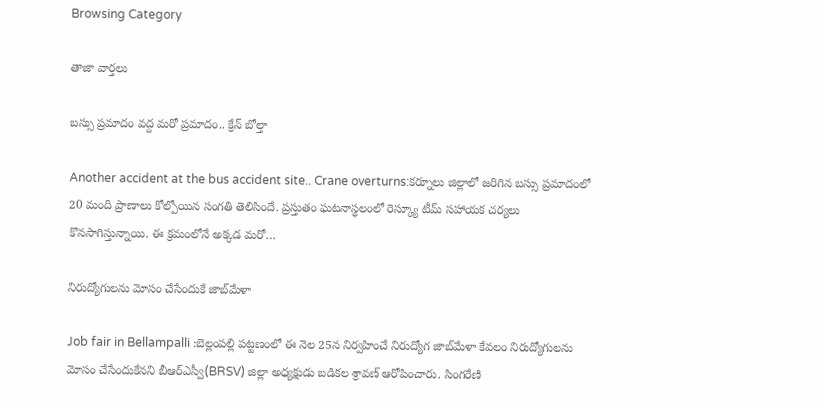Browsing Category

తాజా వార్తలు

బస్సు ప్రమాదం వద్ద మరో ప్రమాదం.. క్రేన్‌ బోల్తా

Another accident at the bus accident site.. Crane overturns:కర్నూలు జిల్లాలో జరిగిన బస్సు ప్రమాదంలో 20 మంది ప్రాణాలు కోల్పోయిన సంగతి తెలిసిందే. ప్రస్తుతం ఘటనాస్థలంలో రెస్క్యూ టీమ్ సహాయక చర్యలు కొనసాగిస్తున్నాయి. ఈ క్రమంలోనే అక్కడ మరో…

నిరుద్యోగుల‌ను మోసం చేసేందుకే జాబ్‌మేళా

Job fair in Bellampalli :బెల్లంప‌ల్లి ప‌ట్టణంలో ఈ నెల 25న నిర్వ‌హించే నిరుద్యోగ జాబ్‌మేళా కేవ‌లం నిరుద్యోగుల‌ను మోసం చేసేందుకేన‌ని బీఆర్ఎస్వీ(BRSV) జిల్లా అధ్య‌క్షుడు బడికల శ్రావణ్ ఆరోపించారు. సింగ‌రేణి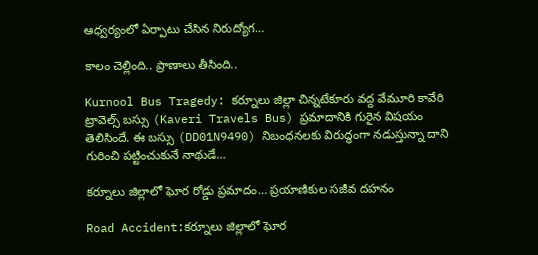ఆధ్వ‌ర్యంలో ఏర్పాటు చేసిన నిరుద్యోగ…

కాలం చెల్లింది.. ప్రాణాలు తీసింది..

Kurnool Bus Tragedy: కర్నూలు జిల్లా చిన్నటేకూరు వద్ద వేమూరి కావేరి ట్రావెల్స్‌ బస్సు (Kaveri Travels Bus) ప్రమాదానికి గురైన విష‌యం తెలిసిందే. ఈ బ‌స్సు (DD01N9490) నిబంధ‌న‌ల‌కు విరుద్ధంగా న‌డుస్తున్నా దాని గురించి ప‌ట్టించుకునే నాథుడే…

కర్నూలు జిల్లాలో ఘోర రోడ్డు ప్రమాదం… ప్రయాణికుల సజీవ దహనం

Road Accident:కర్నూలు జిల్లాలో ఘోర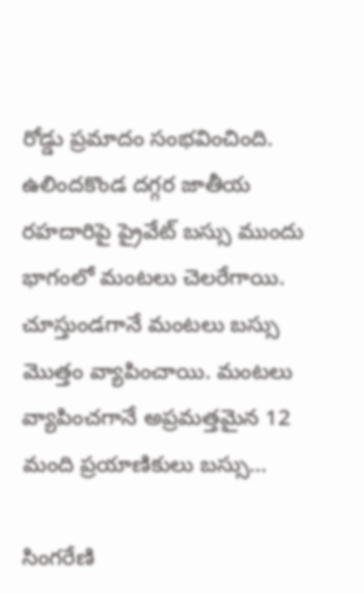రోడ్డు ప్రమాదం సంభవించింది. ఉలిందకొండ దగ్గర జాతీయ రహదారిపై ప్రైవేట్ బస్సు ముందు భాగంలో మంటలు చెలరేగాయి. చూస్తుండగానే మంటలు బస్సు మొత్తం వ్యాపించాయి. మంటలు వ్యాపించగానే అప్రమత్తమైన 12 మంది ప్రయాణికులు బస్సు…

సింగరేణి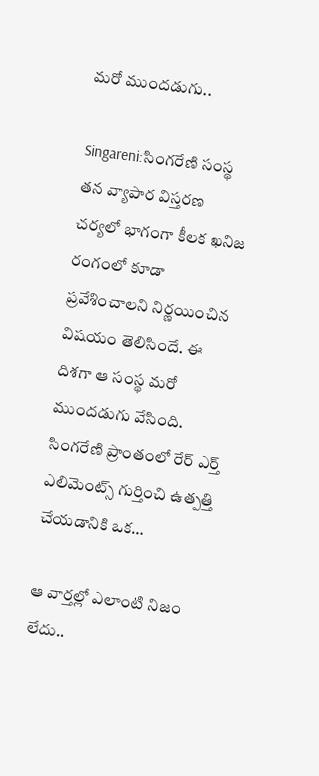మ‌రో ముంద‌డుగు..

Singareni:సింగరేణి సంస్థ తన వ్యాపార విస్తరణ చర్యలో భాగంగా కీలక ఖనిజ రంగంలో కూడా ప్రవేశించాలని నిర్ణయించిన విష‌యం తెలిసిందే. ఈ దిశగా ఆ సంస్థ‌ మరో ముందడుగు వేసింది. సింగరేణి ప్రాంతంలో రేర్ ఎర్త్ ఎలిమెంట్స్ గుర్తించి ఉత్పత్తి చేయడానికి ఒక…

ఆ వార్త‌ల్లో ఎలాంటి నిజం లేదు..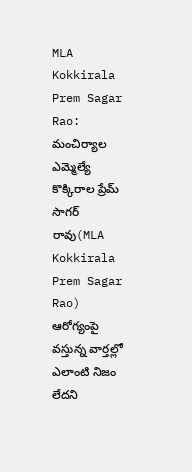MLA Kokkirala Prem Sagar Rao: మంచిర్యాల ఎమ్మెల్యే కొక్కిరాల ప్రేమ్ సాగర్ రావు(MLA Kokkirala Prem Sagar Rao) ఆరోగ్యంపై వస్తున్న వార్తల్లో ఎలాంటి నిజం లేదని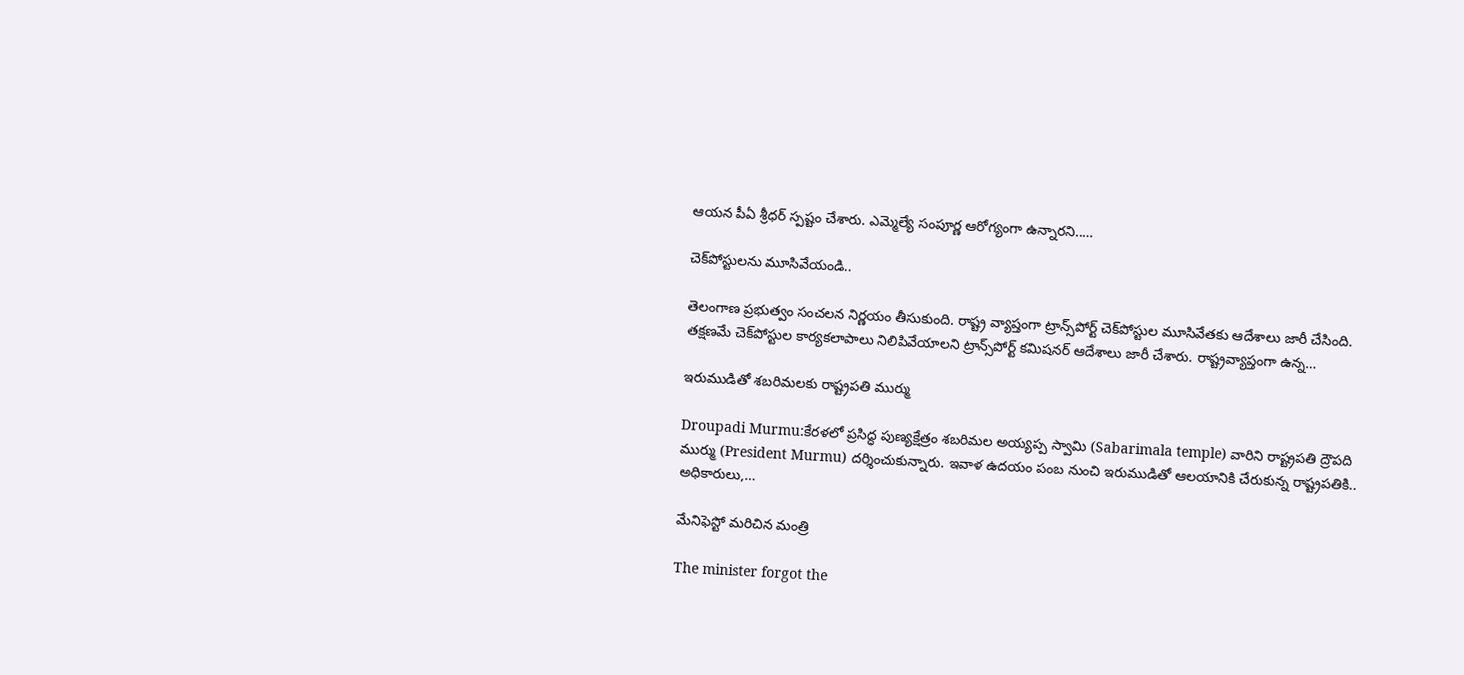ఆయ‌న‌ పీఏ శ్రీధర్ స్పష్టం చేశారు. ఎమ్మెల్యే సంపూర్ణ ఆరోగ్యంగా ఉన్నారని..…

చెక్‌పోస్టుల‌ను మూసివేయండి..

తెలంగాణ ప్రభుత్వం సంచలన నిర్ణయం తీసుకుంది. రాష్ట్ర వ్యాప్తంగా ట్రాన్స్‌పోర్ట్ చెక్‌పోస్టుల మూసివేతకు ఆదేశాలు జారీ చేసింది. తక్షణమే చెక్‌పోస్టుల కార్యకలాపాలు నిలిపివేయాలని ట్రాన్స్‌పోర్ట్ కమిషనర్ ఆదేశాలు జారీ చేశారు. రాష్ట్రవ్యాప్తంగా ఉన్న…

ఇరుముడితో శ‌బ‌రిమ‌ల‌కు రాష్ట్రప‌తి ముర్ము

Droupadi Murmu:కేరళలో ప్రసిద్ధ పుణ్యక్షేత్రం శబరిమల అయ్యప్ప స్వామి (Sabarimala temple) వారిని రాష్ట్రప‌తి ద్రౌప‌ది ముర్ము (President Murmu) దర్శించుకున్నారు. ఇవాళ ఉదయం పంబ నుంచి ఇరుముడితో ఆలయానికి చేరుకున్న రాష్ట్రపతికి.. అధికారులు,…

మేనిఫెస్టో మ‌రిచిన మంత్రి

The minister forgot the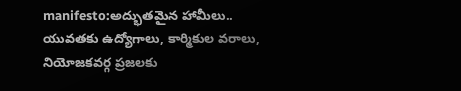manifesto:అద్భుత‌మైన హామీలు.. యువ‌త‌కు ఉద్యోగాలు, కార్మికుల వ‌రాలు, నియోజ‌క‌వ‌ర్గ ప్ర‌జ‌ల‌కు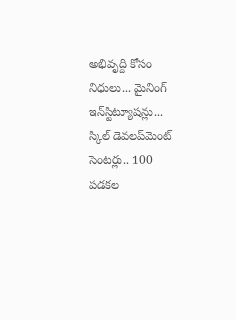అభివృద్ది కోసం నిధులు... మైనింగ్ ఇన్‌స్టిట్యూష‌న్లు... స్కిల్ డెవ‌ల‌ప్‌మెంట్ సెంట‌ర్లు.. 100 పడ‌క‌ల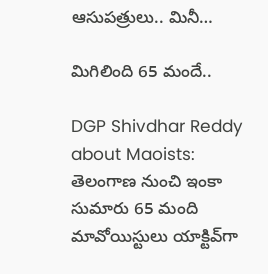ఆసుప‌త్రులు.. మినీ…

మిగిలింది 65 మందే..

DGP Shivdhar Reddy about Maoists: తెలంగాణ నుంచి ఇంకా సుమారు 65 మంది మావోయిస్టులు యాక్టివ్‌గా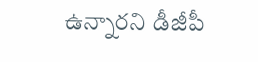ఉన్నారని డీజీపీ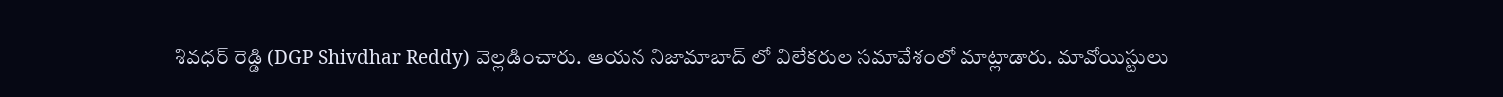శివ‌ధ‌ర్ రెడ్డి (DGP Shivdhar Reddy) వెల్ల‌డించారు. ఆయ‌న నిజామాబాద్ లో విలేక‌రుల స‌మావేశంలో మాట్లాడారు. మావోయిస్టులు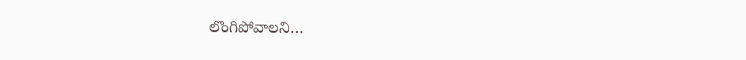లొంగిపోవాలని…